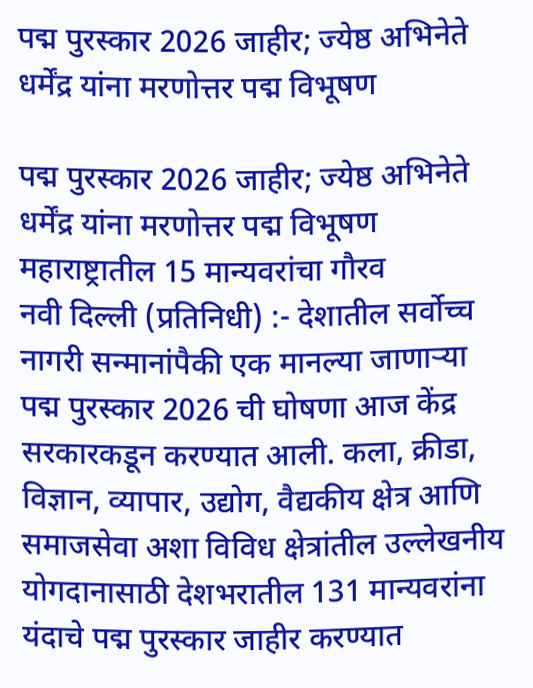पद्म पुरस्कार 2026 जाहीर; ज्येष्ठ अभिनेते धर्मेंद्र यांना मरणोत्तर पद्म विभूषण

पद्म पुरस्कार 2026 जाहीर; ज्येष्ठ अभिनेते धर्मेंद्र यांना मरणोत्तर पद्म विभूषण
महाराष्ट्रातील 15 मान्यवरांचा गौरव
नवी दिल्ली (प्रतिनिधी) :- देशातील सर्वोच्च नागरी सन्मानांपैकी एक मानल्या जाणाऱ्या पद्म पुरस्कार 2026 ची घोषणा आज केंद्र सरकारकडून करण्यात आली. कला, क्रीडा, विज्ञान, व्यापार, उद्योग, वैद्यकीय क्षेत्र आणि समाजसेवा अशा विविध क्षेत्रांतील उल्लेखनीय योगदानासाठी देशभरातील 131 मान्यवरांना यंदाचे पद्म पुरस्कार जाहीर करण्यात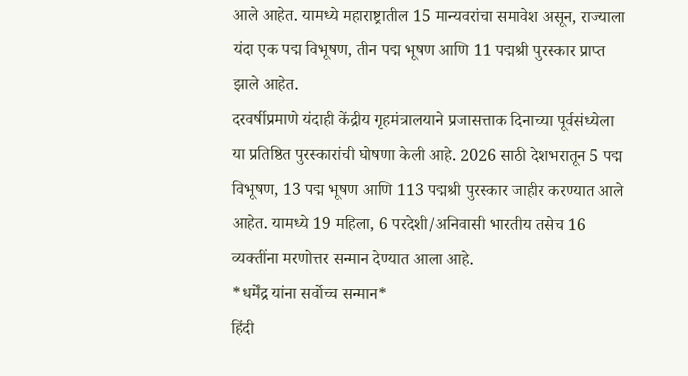आले आहेत. यामध्ये महाराष्ट्रातील 15 मान्यवरांचा समावेश असून, राज्याला यंदा एक पद्म विभूषण, तीन पद्म भूषण आणि 11 पद्मश्री पुरस्कार प्राप्त झाले आहेत.
दरवर्षीप्रमाणे यंदाही केंद्रीय गृहमंत्रालयाने प्रजासत्ताक दिनाच्या पूर्वसंध्येला या प्रतिष्ठित पुरस्कारांची घोषणा केली आहे. 2026 साठी देशभरातून 5 पद्म विभूषण, 13 पद्म भूषण आणि 113 पद्मश्री पुरस्कार जाहीर करण्यात आले आहेत. यामध्ये 19 महिला, 6 परदेशी/अनिवासी भारतीय तसेच 16 व्यक्तींना मरणोत्तर सन्मान देण्यात आला आहे.
*धर्मेंद्र यांना सर्वोच्च सन्मान*
हिंदी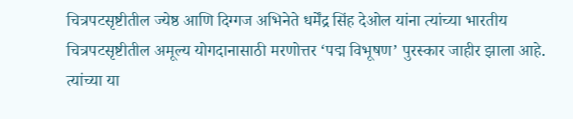चित्रपटसृष्टीतील ज्येष्ठ आणि दिग्गज अभिनेते धर्मेंद्र सिंह देओल यांना त्यांच्या भारतीय चित्रपटसृष्टीतील अमूल्य योगदानासाठी मरणोत्तर ‘पद्म विभूषण’ पुरस्कार जाहीर झाला आहे. त्यांच्या या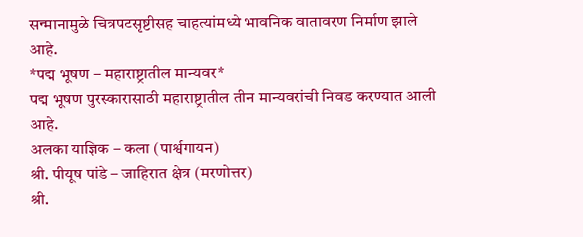सन्मानामुळे चित्रपटसृष्टीसह चाहत्यांमध्ये भावनिक वातावरण निर्माण झाले आहे.
*पद्म भूषण – महाराष्ट्रातील मान्यवर*
पद्म भूषण पुरस्कारासाठी महाराष्ट्रातील तीन मान्यवरांची निवड करण्यात आली आहे.
अलका याज्ञिक – कला (पार्श्वगायन)
श्री. पीयूष पांडे – जाहिरात क्षेत्र (मरणोत्तर)
श्री.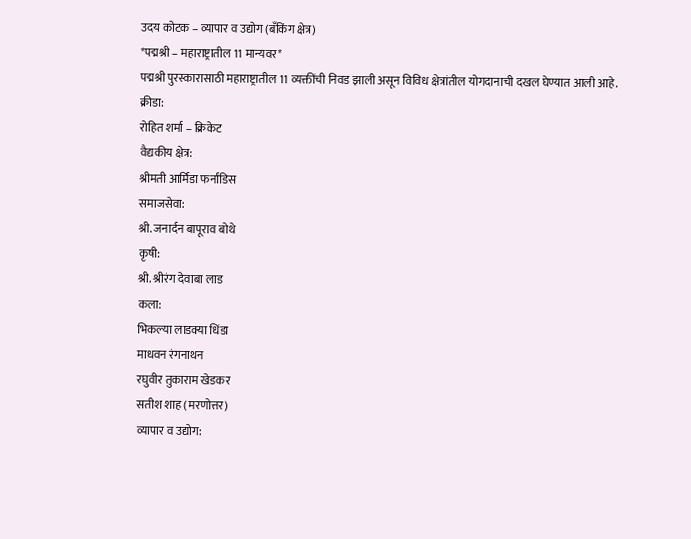उदय कोटक – व्यापार व उद्योग (बँकिंग क्षेत्र)
*पद्मश्री – महाराष्ट्रातील 11 मान्यवर*
पद्मश्री पुरस्कारासाठी महाराष्ट्रातील 11 व्यक्तींची निवड झाली असून विविध क्षेत्रांतील योगदानाची दखल घेण्यात आली आहे.
क्रीडा:
रोहित शर्मा – क्रिकेट
वैद्यकीय क्षेत्र:
श्रीमती आर्मिडा फर्नांडिस
समाजसेवा:
श्री. जनार्दन बापूराव बोथे
कृषी:
श्री. श्रीरंग देवाबा लाड
कला:
भिकल्या लाडक्या धिंडा
माधवन रंगनाथन
रघुवीर तुकाराम खेडकर
सतीश शाह (मरणोत्तर)
व्यापार व उद्योग: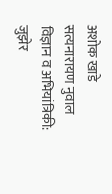अशोक खाडे
सत्यनारायण नुवाल
विज्ञान व अभियांत्रिकी:
जुझेर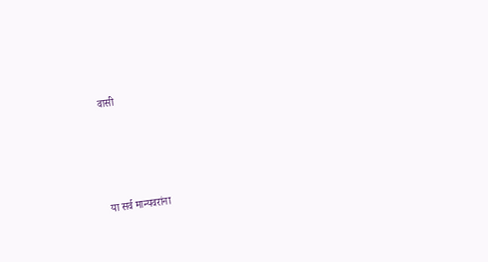वासी




या सर्व मान्यवरांना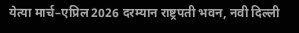येत्या मार्च–एप्रिल 2026 दरम्यान राष्ट्रपती भवन, नवी दिल्ली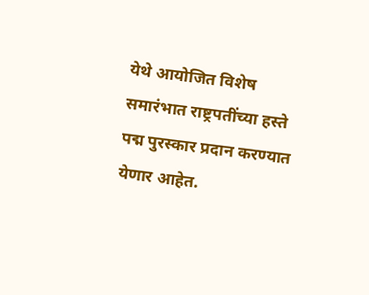येथे आयोजित विशेष समारंभात राष्ट्रपतींच्या हस्ते पद्म पुरस्कार प्रदान करण्यात येणार आहेत.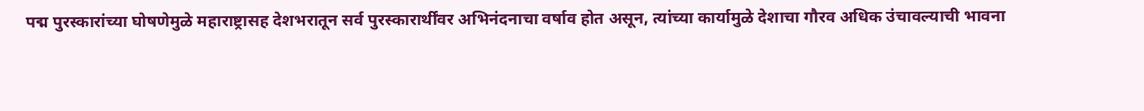पद्म पुरस्कारांच्या घोषणेमुळे महाराष्ट्रासह देशभरातून सर्व पुरस्कारार्थींवर अभिनंदनाचा वर्षाव होत असून, त्यांच्या कार्यामुळे देशाचा गौरव अधिक उंचावल्याची भावना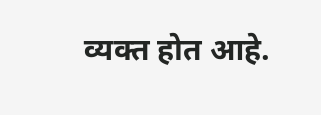व्यक्त होत आहे.